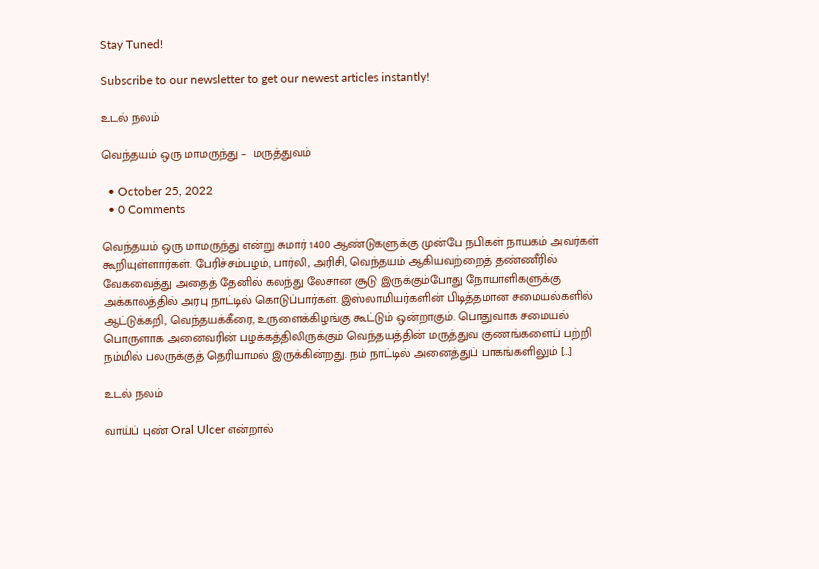Stay Tuned!

Subscribe to our newsletter to get our newest articles instantly!

உடல் நலம்

வெந்தயம் ஒரு மாமருந்து –  மருத்துவம்

  • October 25, 2022
  • 0 Comments

வெந்தயம் ஒரு மாமருந்து என்று சுமார் 1400 ஆண்டுகளுக்கு முன்பே நபிகள் நாயகம் அவர்கள் கூறியுள்ளார்கள். பேரிச்சம்பழம், பார்லி, அரிசி, வெந்தயம் ஆகியவற்றைத் தண்ணீரில் வேகவைத்து அதைத் தேனில் கலந்து லேசான சூடு இருக்கும்போது நோயாளிகளுக்கு அக்காலத்தில் அரபு நாட்டில் கொடுப்பார்கள். இஸ்லாமியர்களின் பிடித்தமான சமையல்களில் ஆட்டுக்கறி, வெந்தயக்கீரை, உருளைக்கிழங்கு கூட்டும் ஒன்றாகும். பொதுவாக சமையல் பொருளாக அனைவரின் பழக்கத்திலிருக்கும் வெந்தயத்தின் மருத்துவ குணங்களைப் பற்றி நம்மில் பலருக்குத் தெரியாமல் இருக்கின்றது. நம் நாட்டில் அனைத்துப் பாகங்களிலும் […]

உடல் நலம்

வாய்ப் புண் Oral Ulcer என்றால்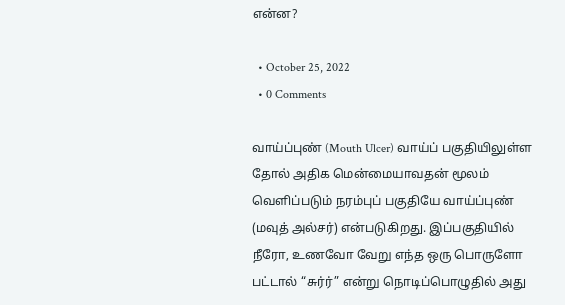என்ன?

  • October 25, 2022
  • 0 Comments

வாய்ப்புண் (Mouth Ulcer) வாய்ப் பகுதியிலுள்ள தோல் அதிக மென்மையாவதன் மூலம் வெளிப்படும் நரம்புப் பகுதியே வாய்ப்புண் (மவுத் அல்சர்) என்படுகிறது. இப்பகுதியில் நீரோ, உணவோ வேறு எந்த ஒரு பொருளோ பட்டால் “சுர்ர்” என்று நொடிப்பொழுதில் அது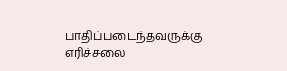பாதிப்படைந்தவருக்கு எரிச்சலை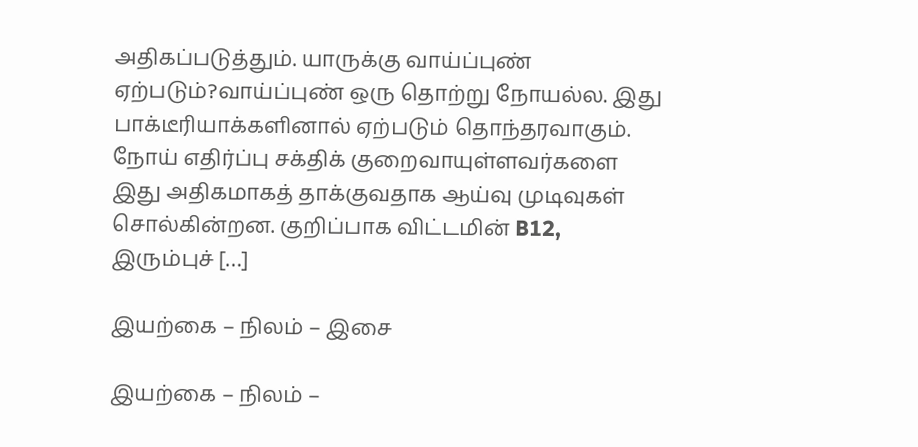அதிகப்படுத்தும். யாருக்கு வாய்ப்புண் ஏற்படும்?வாய்ப்புண் ஒரு தொற்று நோயல்ல. இது பாக்டீரியாக்களினால் ஏற்படும் தொந்தரவாகும். நோய் எதிர்ப்பு சக்திக் குறைவாயுள்ளவர்களை இது அதிகமாகத் தாக்குவதாக ஆய்வு முடிவுகள் சொல்கின்றன. குறிப்பாக விட்டமின் B12, இரும்புச் […]

இயற்கை – நிலம் – இசை

இயற்கை – நிலம் –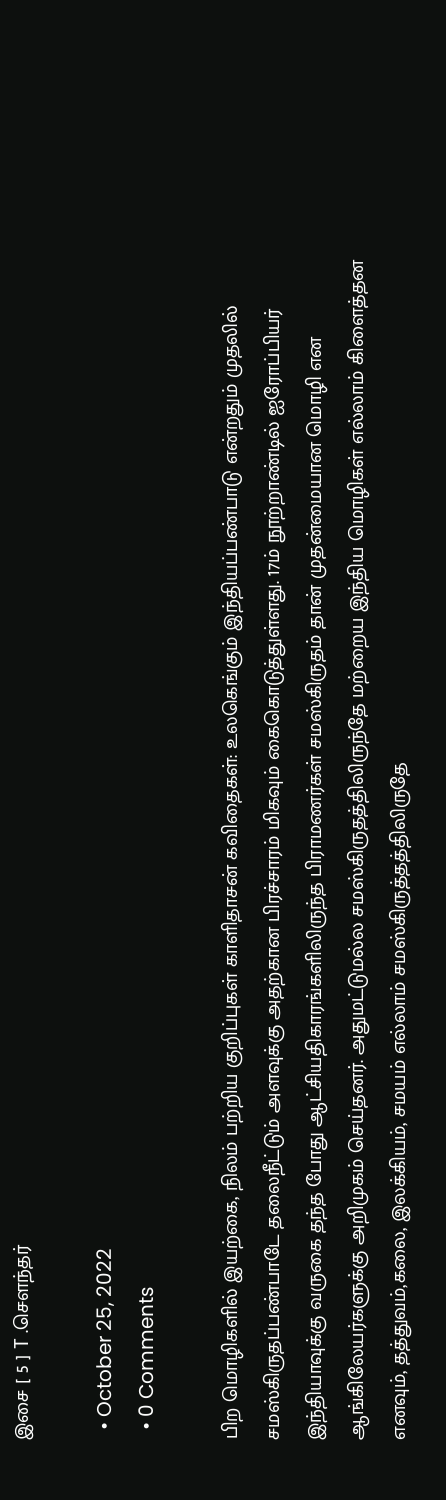இசை [ 5 ] T .சௌந்தர்

  • October 25, 2022
  • 0 Comments

பிற மொழிகளில் இயற்கை, நிலம் பற்றிய குறிப்புகள் காளிதாசன் கவிதைகள்: உலகெங்கும் இந்தியப்பண்பாடு என்றதும் முதலில் சமஸ்கிருதப்பண்பாடே தலைநீட்டும் அளவுக்கு அதற்கான பிரச்சாரம் மிகவும் கைகொடுத்துள்ளது. 17ம் நூற்றாண்டில் ஐரோப்பியர் இந்தியாவுக்கு வருகை தந்த போது ஆட்சியதிகாரங்களிலிருந்த பிராமணர்கள் சமஸ்கிருதம் தான் முதன்மையான மொழி என ஆங்கிலேயர்களுக்கு அறிமுகம் செய்தனர். அதுமட்டுமல்ல சமஸ்கிருதத்திலிருந்தே மற்றைய இந்திய மொழிகள் எல்லாம் கிளைத்தன எனவும், தத்துவம்,கலை, இலக்கியம், சமயம் எல்லாம் சமஸ்கிருத்தத்திலிருதே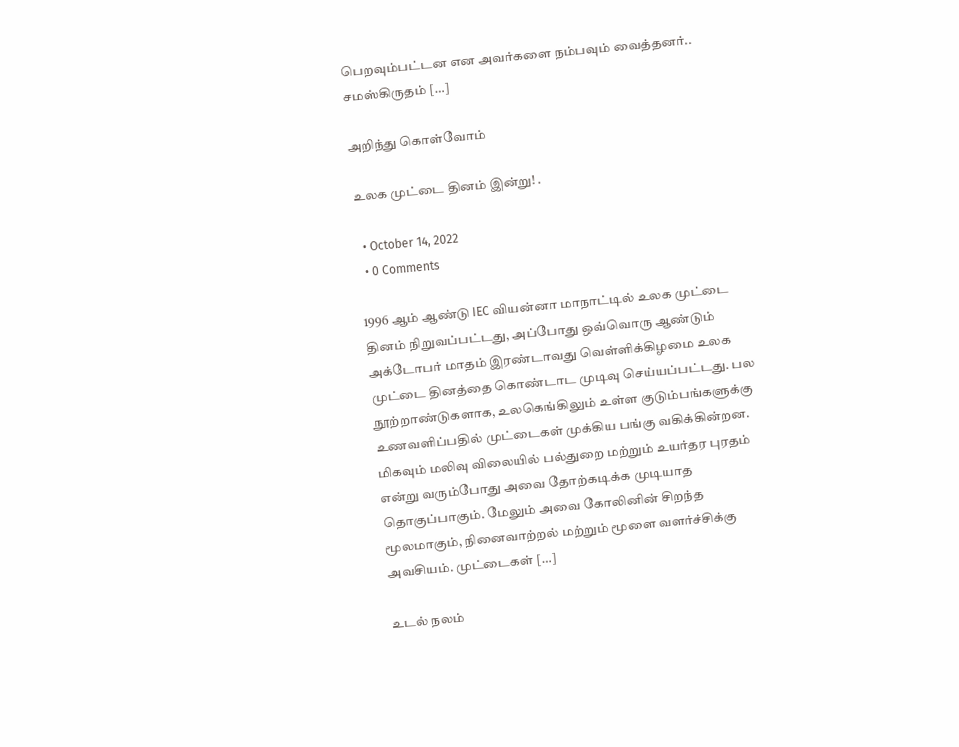பெறவும்பட்டன என அவர்களை நம்பவும் வைத்தனர்.. சமஸ்கிருதம் […]

அறிந்து கொள்வோம்

உலக முட்டை தினம் இன்று! .

  • October 14, 2022
  • 0 Comments

1996 ஆம் ஆண்டு IEC வியன்னா மாநாட்டில் உலக முட்டை தினம் நிறுவப்பட்டது, அப்போது ஒவ்வொரு ஆண்டும் அக்டோபர் மாதம் இரண்டாவது வெள்ளிக்கிழமை உலக முட்டை தினத்தை கொண்டாட முடிவு செய்யப்பட்டது. பல நூற்றாண்டுகளாக, உலகெங்கிலும் உள்ள குடும்பங்களுக்கு உணவளிப்பதில் முட்டைகள் முக்கிய பங்கு வகிக்கின்றன. மிகவும் மலிவு விலையில் பல்துறை மற்றும் உயர்தர புரதம் என்று வரும்போது அவை தோற்கடிக்க முடியாத தொகுப்பாகும். மேலும் அவை கோலினின் சிறந்த மூலமாகும், நினைவாற்றல் மற்றும் மூளை வளர்ச்சிக்கு அவசியம். முட்டைகள் […]

உடல் நலம்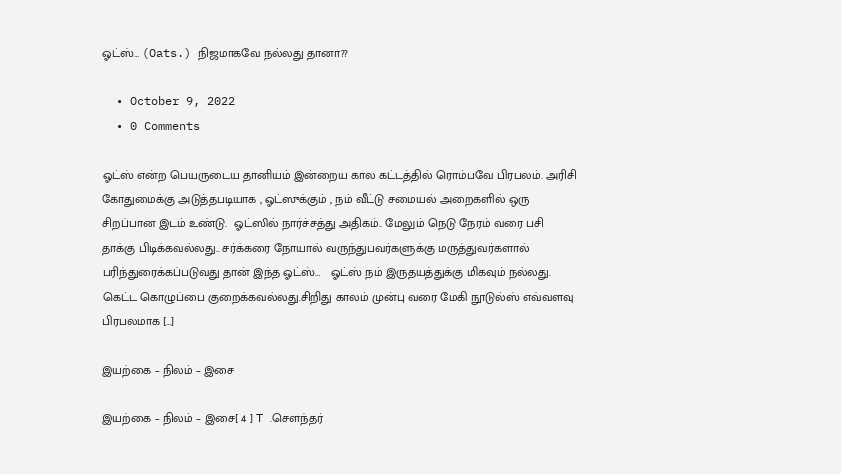ஓட்ஸ்… (Oats.) நிஜமாகவே நல்லது தானா??

  • October 9, 2022
  • 0 Comments

ஓட்ஸ் என்ற பெயருடைய தானியம் இன்றைய கால கட்டத்தில் ரொம்பவே பிரபலம். அரிசி கோதுமைக்கு அடுத்தபடியாக , ஓட்ஸுக்கும் , நம் வீட்டு சமையல் அறைகளில் ஒரு சிறப்பான இடம் உண்டு.  ஓட்ஸில் நார்ச்சத்து அதிகம்.. மேலும் நெடு நேரம் வரை பசி தாக்கு பிடிக்கவல்லது.. சர்க்கரை நோயால் வருந்துபவர்களுக்கு மருத்துவர்களால் பரிந்துரைக்கப்படுவது தான் இந்த ஓட்ஸ்…   ஓட்ஸ் நம் இருதயத்துக்கு மிகவும் நல்லது. கெட்ட கொழுப்பை குறைக்கவல்லது.சிறிது காலம் முன்பு வரை மேகி நூடுல்ஸ் எவ்வளவு பிரபலமாக […]

இயற்கை – நிலம் – இசை

இயற்கை – நிலம் – இசை[ 4 ] T .சௌந்தர்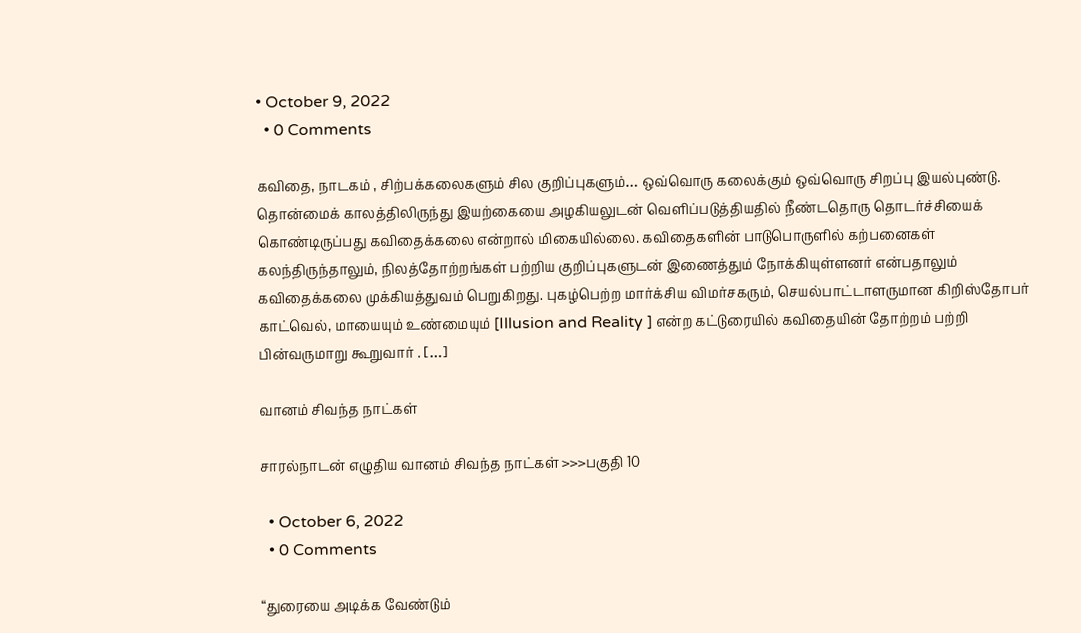• October 9, 2022
  • 0 Comments

கவிதை, நாடகம் , சிற்பக்கலைகளும் சில குறிப்புகளும்… ஒவ்வொரு கலைக்கும் ஒவ்வொரு சிறப்பு இயல்புண்டு. தொன்மைக் காலத்திலிருந்து இயற்கையை அழகியலுடன் வெளிப்படுத்தியதில் நீண்டதொரு தொடர்ச்சியைக் கொண்டிருப்பது கவிதைக்கலை என்றால் மிகையில்லை. கவிதைகளின் பாடுபொருளில் கற்பனைகள் கலந்திருந்தாலும், நிலத்தோற்றங்கள் பற்றிய குறிப்புகளுடன் இணைத்தும் நோக்கியுள்ளனர் என்பதாலும் கவிதைக்கலை முக்கியத்துவம் பெறுகிறது. புகழ்பெற்ற மார்க்சிய விமர்சகரும், செயல்பாட்டாளருமான கிறிஸ்தோபர் காட்வெல், மாயையும் உண்மையும் [Illusion and Reality ] என்ற கட்டுரையில் கவிதையின் தோற்றம் பற்றி பின்வருமாறு கூறுவார் . […]

வானம் சிவந்த நாட்கள்

சாரல்நாடன் எழுதிய வானம் சிவந்த நாட்கள் >>>பகுதி 10

  • October 6, 2022
  • 0 Comments

“துரையை அடிக்க வேண்டும்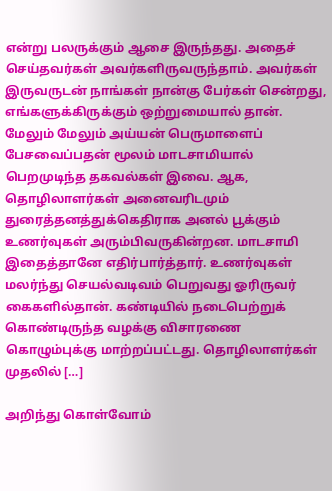என்று பலருக்கும் ஆசை இருந்தது. அதைச் செய்தவர்கள் அவர்களிருவருந்தாம். அவர்கள் இருவருடன் நாங்கள் நான்கு பேர்கள் சென்றது, எங்களுக்கிருக்கும் ஒற்றுமையால் தான். மேலும் மேலும் அய்யன் பெருமாளைப் பேசவைப்பதன் மூலம் மாடசாமியால் பெறமுடிந்த தகவல்கள் இவை. ஆக, தொழிலாளர்கள் அனைவரிடமும் துரைத்தனத்துக்கெதிராக அனல் பூக்கும் உணர்வுகள் அரும்பிவருகின்றன. மாடசாமி இதைத்தானே எதிர்பார்த்தார். உணர்வுகள் மலர்ந்து செயல்வடிவம் பெறுவது ஓரிருவர் கைகளில்தான். கண்டியில் நடைபெற்றுக் கொண்டிருந்த வழக்கு விசாரணை கொழும்புக்கு மாற்றப்பட்டது. தொழிலாளர்கள் முதலில் […]

அறிந்து கொள்வோம்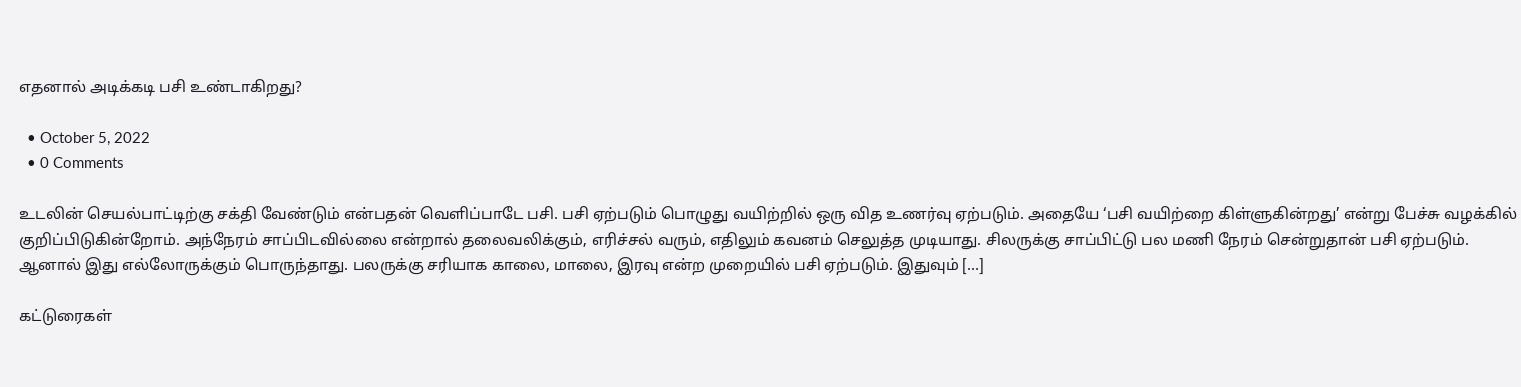எதனால் அடிக்கடி பசி உண்டாகிறது?

  • October 5, 2022
  • 0 Comments

உடலின் செயல்பாட்டிற்கு சக்தி வேண்டும் என்பதன் வெளிப்பாடே பசி. பசி ஏற்படும் பொழுது வயிற்றில் ஒரு வித உணர்வு ஏற்படும். அதையே ‘பசி வயிற்றை கிள்ளுகின்றது’ என்று பேச்சு வழக்கில் குறிப்பிடுகின்றோம். அந்நேரம் சாப்பிடவில்லை என்றால் தலைவலிக்கும், எரிச்சல் வரும், எதிலும் கவனம் செலுத்த முடியாது. சிலருக்கு சாப்பிட்டு பல மணி நேரம் சென்றுதான் பசி ஏற்படும். ஆனால் இது எல்லோருக்கும் பொருந்தாது. பலருக்கு சரியாக காலை, மாலை, இரவு என்ற முறையில் பசி ஏற்படும். இதுவும் […]

கட்டுரைகள்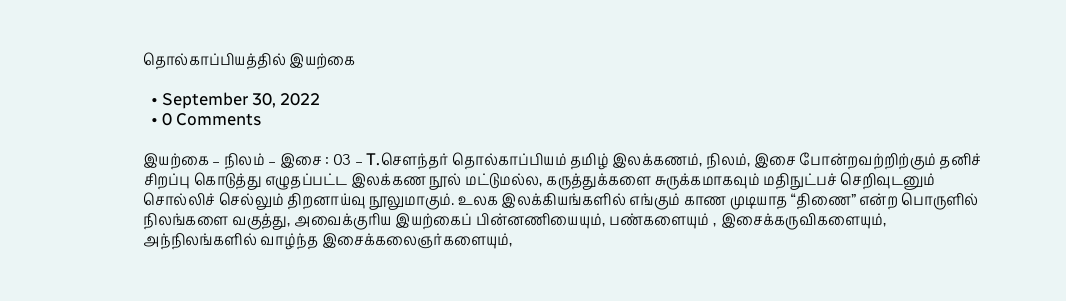தொல்காப்பியத்தில் இயற்கை

  • September 30, 2022
  • 0 Comments

இயற்கை – நிலம் – இசை : 03 – T.சௌந்தர் தொல்காப்பியம் தமிழ் இலக்கணம், நிலம், இசை போன்றவற்றிற்கும் தனிச் சிறப்பு கொடுத்து எழுதப்பட்ட இலக்கண நூல் மட்டுமல்ல, கருத்துக்களை சுருக்கமாகவும் மதிநுட்பச் செறிவுடனும் சொல்லிச் செல்லும் திறனாய்வு நூலுமாகும். உலக இலக்கியங்களில் எங்கும் காண முடியாத “திணை” என்ற பொருளில் நிலங்களை வகுத்து, அவைக்குரிய இயற்கைப் பின்னணியையும், பண்களையும் , இசைக்கருவிகளையும், அந்நிலங்களில் வாழ்ந்த இசைக்கலைஞர்களையும்,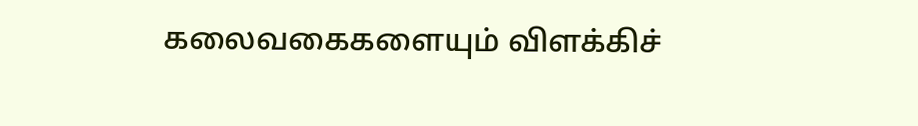கலைவகைகளையும் விளக்கிச்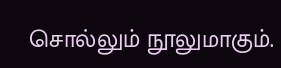சொல்லும் நூலுமாகும்.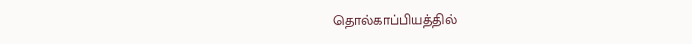தொல்காப்பியத்தில்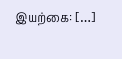இயற்கை: […]